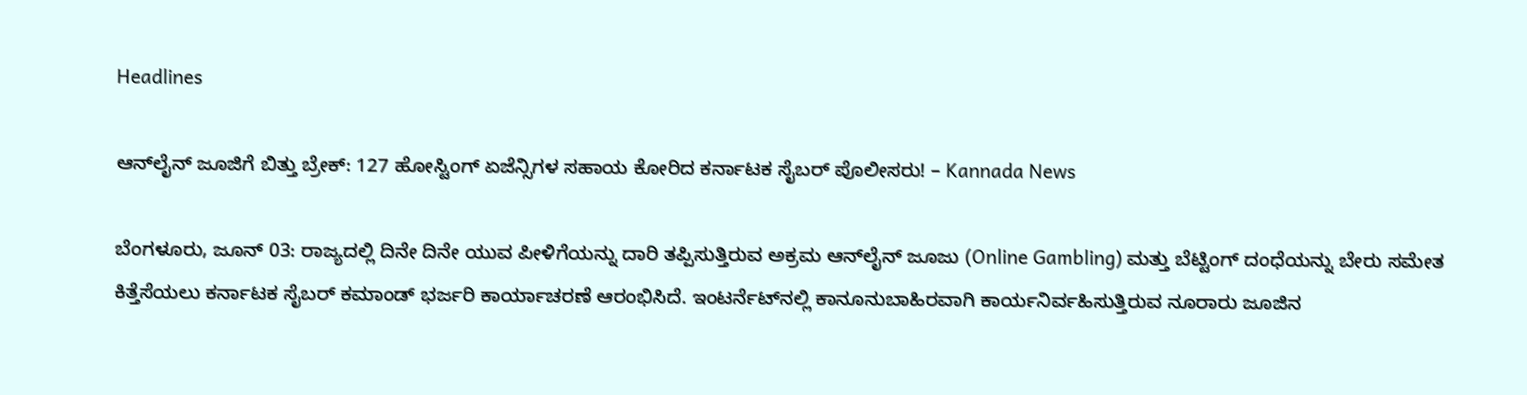Headlines

ಆನ್‌ಲೈನ್ ಜೂಜಿಗೆ ಬಿತ್ತು ಬ್ರೇಕ್: 127 ಹೋಸ್ಟಿಂಗ್ ಏಜೆನ್ಸಿಗಳ ಸಹಾಯ ಕೋರಿದ ಕರ್ನಾಟಕ ಸೈಬರ್ ಪೊಲೀಸರು! – Kannada News

ಬೆಂಗಳೂರು, ಜೂನ್ 03: ರಾಜ್ಯದಲ್ಲಿ ದಿನೇ ದಿನೇ ಯುವ ಪೀಳಿಗೆಯನ್ನು ದಾರಿ ತಪ್ಪಿಸುತ್ತಿರುವ ಅಕ್ರಮ ಆನ್‌ಲೈನ್ ಜೂಜು (Online Gambling) ಮತ್ತು ಬೆಟ್ಟಿಂಗ್ ದಂಧೆಯನ್ನು ಬೇರು ಸಮೇತ ಕಿತ್ತೆಸೆಯಲು ಕರ್ನಾಟಕ ಸೈಬರ್ ಕಮಾಂಡ್ ಭರ್ಜರಿ ಕಾರ್ಯಾಚರಣೆ ಆರಂಭಿಸಿದೆ. ಇಂಟರ್ನೆಟ್‌ನಲ್ಲಿ ಕಾನೂನುಬಾಹಿರವಾಗಿ ಕಾರ್ಯನಿರ್ವಹಿಸುತ್ತಿರುವ ನೂರಾರು ಜೂಜಿನ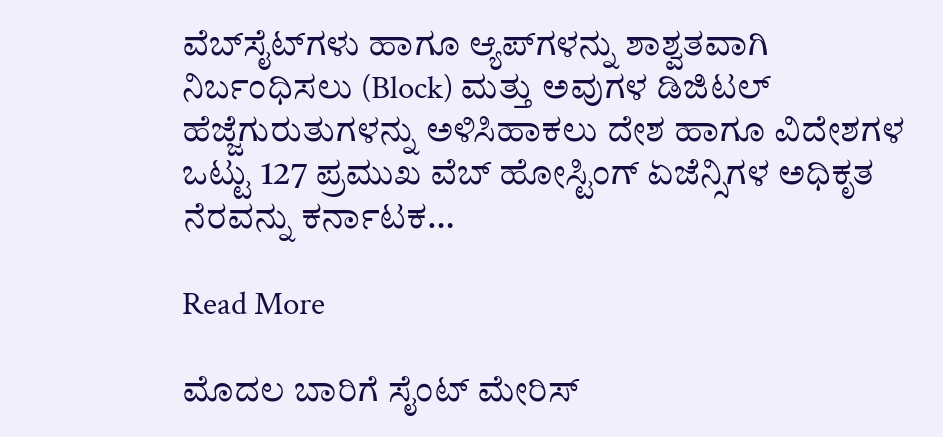ವೆಬ್‌ಸೈಟ್‌ಗಳು ಹಾಗೂ ಆ್ಯಪ್‌ಗಳನ್ನು ಶಾಶ್ವತವಾಗಿ ನಿರ್ಬಂಧಿಸಲು (Block) ಮತ್ತು ಅವುಗಳ ಡಿಜಿಟಲ್ ಹೆಜ್ಜೆಗುರುತುಗಳನ್ನು ಅಳಿಸಿಹಾಕಲು ದೇಶ ಹಾಗೂ ವಿದೇಶಗಳ ಒಟ್ಟು 127 ಪ್ರಮುಖ ವೆಬ್ ಹೋಸ್ಟಿಂಗ್ ಏಜೆನ್ಸಿಗಳ ಅಧಿಕೃತ ನೆರವನ್ನು ಕರ್ನಾಟಕ…

Read More

ಮೊದಲ ಬಾರಿಗೆ ಸೈಂಟ್ ಮೇರಿಸ್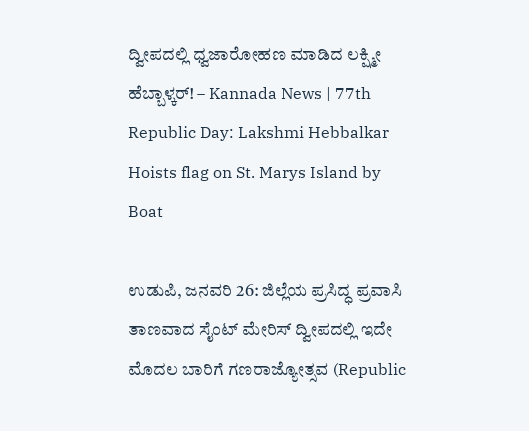ದ್ವೀಪದಲ್ಲಿ ಧ್ವಜಾರೋಹಣ ಮಾಡಿದ ಲಕ್ಷ್ಮೀ ಹೆಬ್ಬಾಳ್ಕರ್! – Kannada News | 77th Republic Day: Lakshmi Hebbalkar Hoists flag on St. Marys Island by Boat

ಉಡುಪಿ, ಜನವರಿ 26: ಜಿಲ್ಲೆಯ ಪ್ರಸಿದ್ಧ ಪ್ರವಾಸಿ ತಾಣವಾದ ಸೈಂಟ್ ಮೇರಿಸ್ ದ್ವೀಪದಲ್ಲಿ ಇದೇ ಮೊದಲ ಬಾರಿಗೆ ಗಣರಾಜ್ಯೋತ್ಸವ (Republic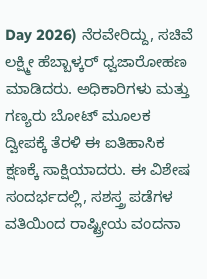Day 2026) ನೆರವೇರಿದ್ದು, ಸಚಿವೆ ಲಕ್ಷ್ಮೀ ಹೆಬ್ಬಾಳ್ಕರ್ ಧ್ವಜಾರೋಹಣ ಮಾಡಿದರು. ಅಧಿಕಾರಿಗಳು ಮತ್ತು ಗಣ್ಯರು ಬೋಟ್ ಮೂಲಕ ದ್ವೀಪಕ್ಕೆ ತೆರಳಿ ಈ ಐತಿಹಾಸಿಕ ಕ್ಷಣಕ್ಕೆ ಸಾಕ್ಷಿಯಾದರು. ಈ ವಿಶೇಷ ಸಂದರ್ಭದಲ್ಲಿ, ಸಶಸ್ತ್ರ ಪಡೆಗಳ ವತಿಯಿಂದ ರಾಷ್ಟ್ರೀಯ ವಂದನಾ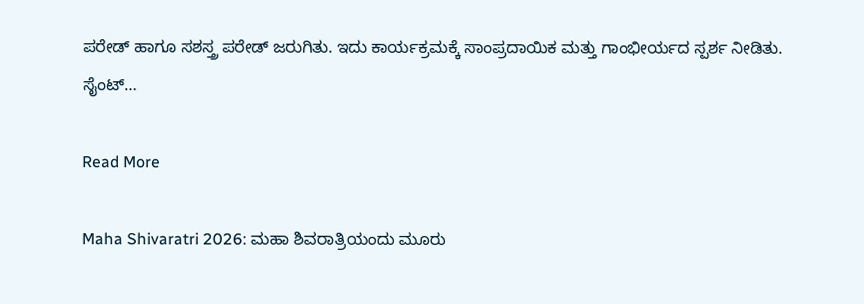ಪರೇಡ್ ಹಾಗೂ ಸಶಸ್ತ್ರ ಪರೇಡ್ ಜರುಗಿತು. ಇದು ಕಾರ್ಯಕ್ರಮಕ್ಕೆ ಸಾಂಪ್ರದಾಯಿಕ ಮತ್ತು ಗಾಂಭೀರ್ಯದ ಸ್ಪರ್ಶ ನೀಡಿತು. ಸೈಂಟ್…

Read More

Maha Shivaratri 2026: ಮಹಾ ಶಿವರಾತ್ರಿಯಂದು ಮೂರು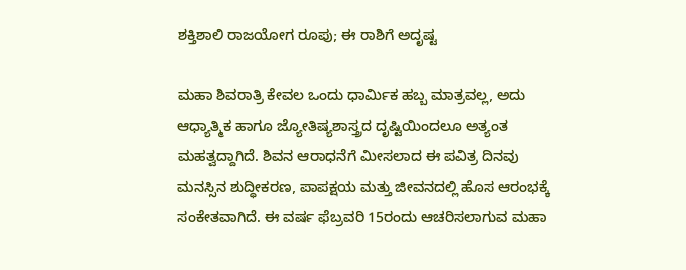ಶಕ್ತಿಶಾಲಿ ರಾಜಯೋಗ ರೂಪು; ಈ ರಾಶಿಗೆ ಅದೃಷ್ಟ

ಮಹಾ ಶಿವರಾತ್ರಿ ಕೇವಲ ಒಂದು ಧಾರ್ಮಿಕ ಹಬ್ಬ ಮಾತ್ರವಲ್ಲ, ಅದು ಆಧ್ಯಾತ್ಮಿಕ ಹಾಗೂ ಜ್ಯೋತಿಷ್ಯಶಾಸ್ತ್ರದ ದೃಷ್ಟಿಯಿಂದಲೂ ಅತ್ಯಂತ ಮಹತ್ವದ್ದಾಗಿದೆ. ಶಿವನ ಆರಾಧನೆಗೆ ಮೀಸಲಾದ ಈ ಪವಿತ್ರ ದಿನವು ಮನಸ್ಸಿನ ಶುದ್ಧೀಕರಣ, ಪಾಪಕ್ಷಯ ಮತ್ತು ಜೀವನದಲ್ಲಿ ಹೊಸ ಆರಂಭಕ್ಕೆ ಸಂಕೇತವಾಗಿದೆ. ಈ ವರ್ಷ ಫೆಬ್ರವರಿ 15ರಂದು ಆಚರಿಸಲಾಗುವ ಮಹಾ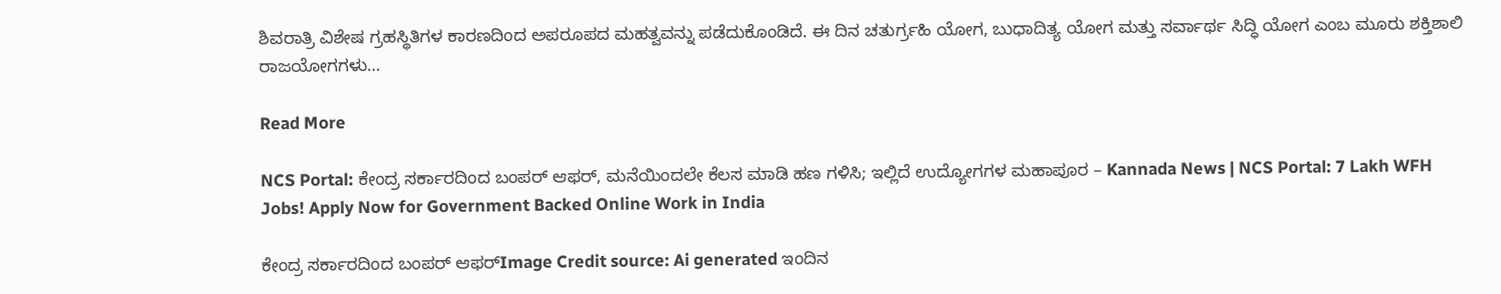ಶಿವರಾತ್ರಿ ವಿಶೇಷ ಗ್ರಹಸ್ಥಿತಿಗಳ ಕಾರಣದಿಂದ ಅಪರೂಪದ ಮಹತ್ವವನ್ನು ಪಡೆದುಕೊಂಡಿದೆ. ಈ ದಿನ ಚತುರ್ಗ್ರಹಿ ಯೋಗ, ಬುಧಾದಿತ್ಯ ಯೋಗ ಮತ್ತು ಸರ್ವಾರ್ಥ ಸಿದ್ಧಿ ಯೋಗ ಎಂಬ ಮೂರು ಶಕ್ತಿಶಾಲಿ ರಾಜಯೋಗಗಳು…

Read More

NCS Portal: ಕೇಂದ್ರ ಸರ್ಕಾರದಿಂದ ಬಂಪರ್ ಆಫರ್, ಮನೆಯಿಂದಲೇ ಕೆಲಸ ಮಾಡಿ ಹಣ ಗಳಿಸಿ; ಇಲ್ಲಿದೆ ಉದ್ಯೋಗಗಳ ಮಹಾಪೂರ – Kannada News | NCS Portal: 7 Lakh WFH Jobs! Apply Now for Government Backed Online Work in India

ಕೇಂದ್ರ ಸರ್ಕಾರದಿಂದ ಬಂಪರ್ ಆಫರ್Image Credit source: Ai generated ಇಂದಿನ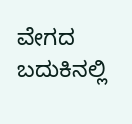ವೇಗದ ಬದುಕಿನಲ್ಲಿ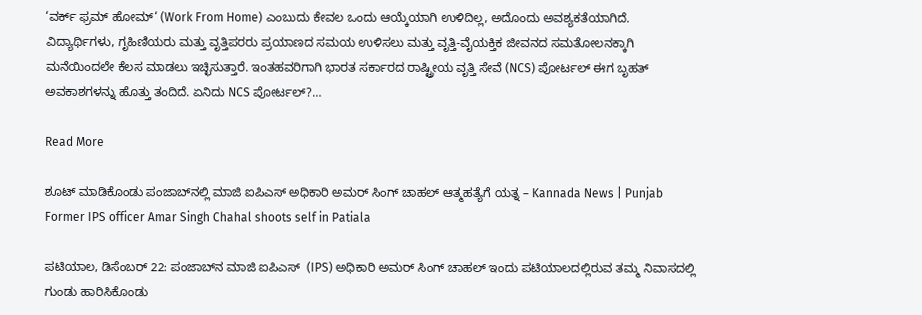‘ವರ್ಕ್ ಫ್ರಮ್ ಹೋಮ್‘ (Work From Home) ಎಂಬುದು ಕೇವಲ ಒಂದು ಆಯ್ಕೆಯಾಗಿ ಉಳಿದಿಲ್ಲ, ಅದೊಂದು ಅವಶ್ಯಕತೆಯಾಗಿದೆ. ವಿದ್ಯಾರ್ಥಿಗಳು, ಗೃಹಿಣಿಯರು ಮತ್ತು ವೃತ್ತಿಪರರು ಪ್ರಯಾಣದ ಸಮಯ ಉಳಿಸಲು ಮತ್ತು ವೃತ್ತಿ-ವೈಯಕ್ತಿಕ ಜೀವನದ ಸಮತೋಲನಕ್ಕಾಗಿ ಮನೆಯಿಂದಲೇ ಕೆಲಸ ಮಾಡಲು ಇಚ್ಛಿಸುತ್ತಾರೆ. ಇಂತಹವರಿಗಾಗಿ ಭಾರತ ಸರ್ಕಾರದ ರಾಷ್ಟ್ರೀಯ ವೃತ್ತಿ ಸೇವೆ (NCS) ಪೋರ್ಟಲ್ ಈಗ ಬೃಹತ್ ಅವಕಾಶಗಳನ್ನು ಹೊತ್ತು ತಂದಿದೆ. ಏನಿದು NCS ಪೋರ್ಟಲ್?…

Read More

ಶೂಟ್ ಮಾಡಿಕೊಂಡು ಪಂಜಾಬ್‌ನಲ್ಲಿ ಮಾಜಿ ಐಪಿಎಸ್ ಅಧಿಕಾರಿ ಅಮರ್ ಸಿಂಗ್ ಚಾಹಲ್ ಆತ್ಮಹತ್ಯೆಗೆ ಯತ್ನ – Kannada News | Punjab Former IPS officer Amar Singh Chahal shoots self in Patiala

ಪಟಿಯಾಲ, ಡಿಸೆಂಬರ್ 22: ಪಂಜಾಬ್‌ನ ಮಾಜಿ ಐಪಿಎಸ್  (IPS) ಅಧಿಕಾರಿ ಅಮರ್ ಸಿಂಗ್ ಚಾಹಲ್ ಇಂದು ಪಟಿಯಾಲದಲ್ಲಿರುವ ತಮ್ಮ ನಿವಾಸದಲ್ಲಿ ಗುಂಡು ಹಾರಿಸಿಕೊಂಡು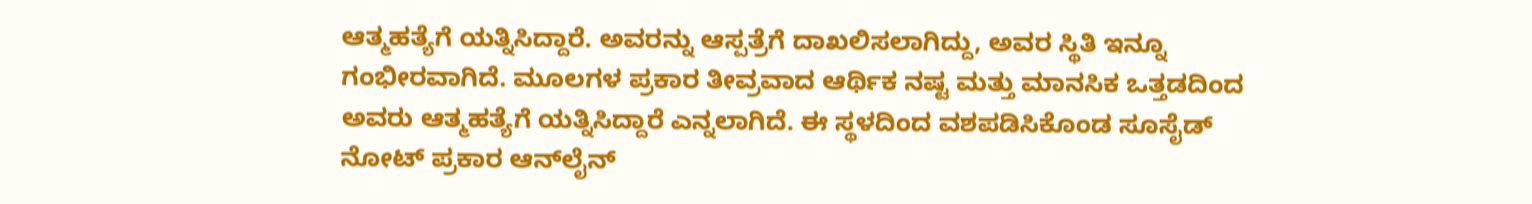ಆತ್ಮಹತ್ಯೆಗೆ ಯತ್ನಿಸಿದ್ದಾರೆ. ಅವರನ್ನು ಆಸ್ಪತ್ರೆಗೆ ದಾಖಲಿಸಲಾಗಿದ್ದು, ಅವರ ಸ್ಥಿತಿ ಇನ್ನೂ ಗಂಭೀರವಾಗಿದೆ. ಮೂಲಗಳ ಪ್ರಕಾರ ತೀವ್ರವಾದ ಆರ್ಥಿಕ ನಷ್ಟ ಮತ್ತು ಮಾನಸಿಕ ಒತ್ತಡದಿಂದ ಅವರು ಆತ್ಮಹತ್ಯೆಗೆ ಯತ್ನಿಸಿದ್ದಾರೆ ಎನ್ನಲಾಗಿದೆ. ಈ ಸ್ಥಳದಿಂದ ವಶಪಡಿಸಿಕೊಂಡ ಸೂಸೈಡ್ ನೋಟ್ ಪ್ರಕಾರ ಆನ್‌ಲೈನ್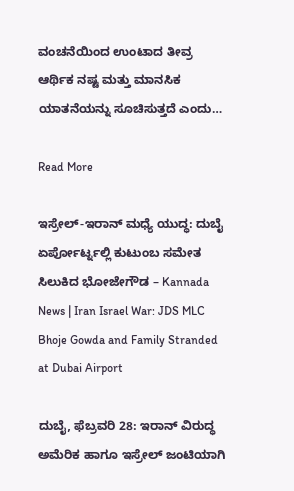ವಂಚನೆಯಿಂದ ಉಂಟಾದ ತೀವ್ರ ಆರ್ಥಿಕ ನಷ್ಟ ಮತ್ತು ಮಾನಸಿಕ ಯಾತನೆಯನ್ನು ಸೂಚಿಸುತ್ತದೆ ಎಂದು…

Read More

ಇಸ್ರೇಲ್-ಇರಾನ್ ಮಧ್ಯೆ ಯುದ್ಧ: ದುಬೈ ಏರ್ಪೋರ್ಟ್ನಲ್ಲಿ ಕುಟುಂಬ ಸಮೇತ ಸಿಲುಕಿದ ಭೋಜೇಗೌಡ – Kannada News | Iran Israel War: JDS MLC Bhoje Gowda and Family Stranded at Dubai Airport

ದುಬೈ, ಫೆಬ್ರವರಿ 28: ಇರಾನ್ ವಿರುದ್ಧ ಅಮೆರಿಕ ಹಾಗೂ ಇಸ್ರೇಲ್ ಜಂಟಿಯಾಗಿ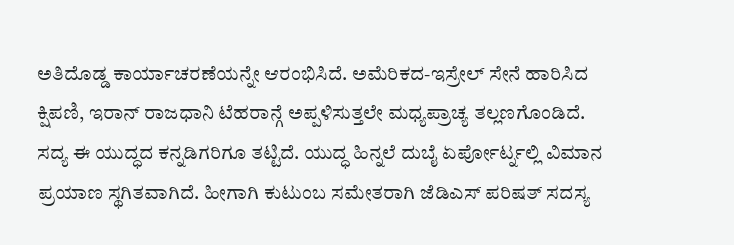ಅತಿದೊಡ್ಡ ಕಾರ್ಯಾಚರಣೆಯನ್ನೇ ಆರಂಭಿಸಿದೆ. ಅಮೆರಿಕದ-ಇಸ್ರೇಲ್ ಸೇನೆ ಹಾರಿಸಿದ ಕ್ಷಿಪಣಿ, ಇರಾನ್ ರಾಜಧಾನಿ ಟೆಹರಾನ್ಗೆ ಅಪ್ಪಳಿಸುತ್ತಲೇ ಮಧ್ಯಪ್ರಾಚ್ಯ ತಲ್ಲಣಗೊಂಡಿದೆ. ಸದ್ಯ ಈ ಯುದ್ಧದ ಕನ್ನಡಿಗರಿಗೂ ತಟ್ಟಿದೆ. ಯುದ್ಧ ಹಿನ್ನಲೆ ದುಬೈ ಏರ್ಪೋರ್ಟ್ನಲ್ಲಿ ವಿಮಾನ ಪ್ರಯಾಣ ಸ್ಥಗಿತವಾಗಿದೆ. ಹೀಗಾಗಿ ಕುಟುಂಬ ಸಮೇತರಾಗಿ ಜೆಡಿಎಸ್ ಪರಿಷತ್ ಸದಸ್ಯ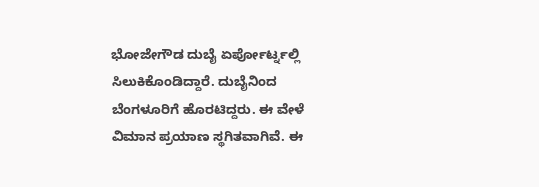ಭೋಜೇಗೌಡ ದುಬೈ ಏರ್ಪೋರ್ಟ್ನಲ್ಲಿ ಸಿಲುಕಿಕೊಂಡಿದ್ದಾರೆ. ದುಬೈನಿಂದ ಬೆಂಗಳೂರಿಗೆ ಹೊರಟಿದ್ದರು. ಈ ವೇಳೆ ವಿಮಾನ ಪ್ರಯಾಣ ಸ್ಥಗಿತವಾಗಿವೆ. ಈ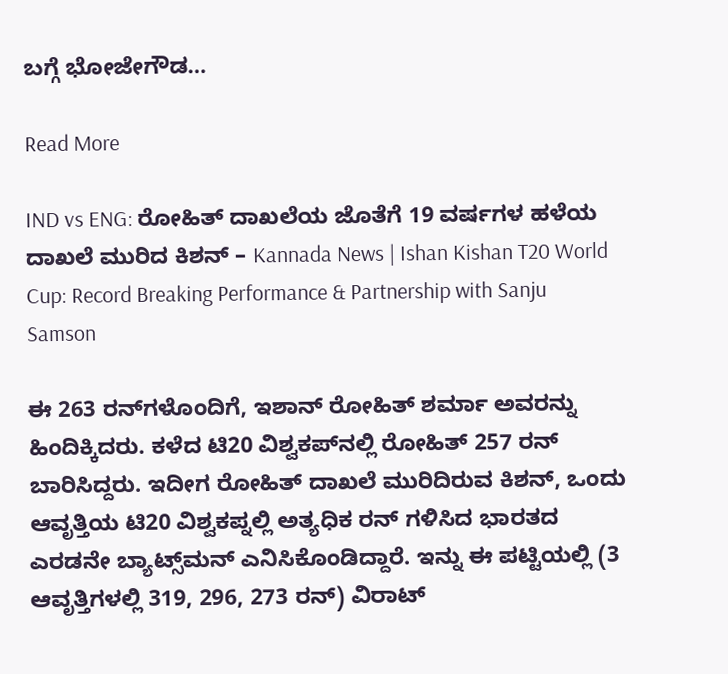ಬಗ್ಗೆ ಭೋಜೇಗೌಡ…

Read More

IND vs ENG: ರೋಹಿತ್ ದಾಖಲೆಯ ಜೊತೆಗೆ 19 ವರ್ಷಗಳ ಹಳೆಯ ದಾಖಲೆ ಮುರಿದ ಕಿಶನ್ – Kannada News | Ishan Kishan T20 World Cup: Record Breaking Performance & Partnership with Sanju Samson

ಈ 263 ರನ್‌ಗಳೊಂದಿಗೆ, ಇಶಾನ್ ರೋಹಿತ್ ಶರ್ಮಾ ಅವರನ್ನು ಹಿಂದಿಕ್ಕಿದರು. ಕಳೆದ ಟಿ20 ವಿಶ್ವಕಪ್‌ನಲ್ಲಿ ರೋಹಿತ್ 257 ರನ್‌ ಬಾರಿಸಿದ್ದರು. ಇದೀಗ ರೋಹಿತ್ ದಾಖಲೆ ಮುರಿದಿರುವ ಕಿಶನ್, ಒಂದು ಆವೃತ್ತಿಯ ಟಿ20 ವಿಶ್ವಕಪ್ನಲ್ಲಿ ಅತ್ಯಧಿಕ ರನ್ ಗಳಿಸಿದ ಭಾರತದ ಎರಡನೇ ಬ್ಯಾಟ್ಸ್‌ಮನ್ ಎನಿಸಿಕೊಂಡಿದ್ದಾರೆ. ಇನ್ನು ಈ ಪಟ್ಟಿಯಲ್ಲಿ (3 ಆವೃತ್ತಿಗಳಲ್ಲಿ 319, 296, 273 ರನ್) ವಿರಾಟ್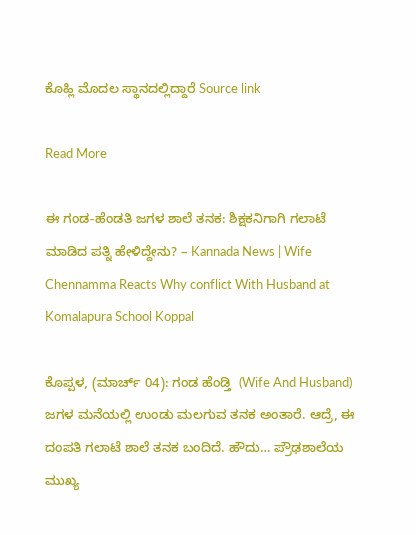ಕೊಹ್ಲಿ ಮೊದಲ ಸ್ಥಾನದಲ್ಲಿದ್ದಾರೆ Source link

Read More

ಈ ಗಂಡ-ಹೆಂಡತಿ ಜಗಳ ಶಾಲೆ ತನಕ: ಶಿಕ್ಷಕನಿಗಾಗಿ ಗಲಾಟೆ ಮಾಡಿದ ಪತ್ನಿ ಹೇಳಿದ್ದೇನು? – Kannada News | Wife Chennamma Reacts Why conflict With Husband at Komalapura School Koppal

ಕೊಪ್ಪಳ, (ಮಾರ್ಚ್ 04): ಗಂಡ ಹೆಂಡ್ತಿ  (Wife And Husband) ಜಗಳ ಮನೆಯಲ್ಲಿ ಉಂಡು ಮಲಗುವ ತನಕ ಅಂತಾರೆ. ಆದ್ರೆ, ಈ ದಂಪತಿ ಗಲಾಟೆ ಶಾಲೆ ತನಕ ಬಂದಿದೆ. ಹೌದು… ಪ್ರೌಢಶಾಲೆಯ ಮುಖ್ಯ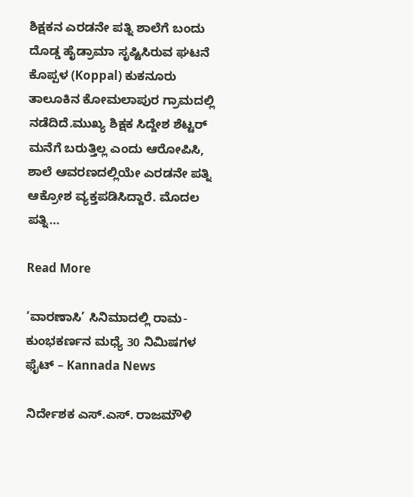ಶಿಕ್ಷಕನ ಎರಡನೇ ಪತ್ನಿ ಶಾಲೆಗೆ ಬಂದು ದೊಡ್ಡ ಹೈಡ್ರಾಮಾ ಸೃಷ್ಟಿಸಿರುವ ಘಟನೆ ಕೊಪ್ಪಳ (Koppal) ಕುಕನೂರು ತಾಲೂಕಿನ ಕೋಮಲಾಪುರ ಗ್ರಾಮದಲ್ಲಿ ನಡೆದಿದೆ.ಮುಖ್ಯ ಶಿಕ್ಷಕ ಸಿದ್ದೇಶ ಶೆಟ್ಟರ್ ಮನೆಗೆ ಬರುತ್ತಿಲ್ಲ ಎಂದು ಆರೋಪಿಸಿ, ಶಾಲೆ ಆವರಣದಲ್ಲಿಯೇ ಎರಡನೇ ಪತ್ನಿ ಆಕ್ರೋಶ ವ್ಯಕ್ತಪಡಿಸಿದ್ದಾರೆ. ಮೊದಲ ಪತ್ನಿ…

Read More

‘ವಾರಣಾಸಿ’ ಸಿನಿಮಾದಲ್ಲಿ ರಾಮ-ಕುಂಭಕರ್ಣನ ಮಧ್ಯೆ 30 ನಿಮಿಷಗಳ ಫೈಟ್ – Kannada News

ನಿರ್ದೇಶಕ ಎಸ್.ಎಸ್. ರಾಜಮೌಳಿ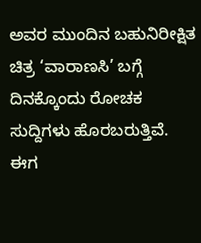ಅವರ ಮುಂದಿನ ಬಹುನಿರೀಕ್ಷಿತ ಚಿತ್ರ ‘ವಾರಾಣಸಿ’ ಬಗ್ಗೆ ದಿನಕ್ಕೊಂದು ರೋಚಕ ಸುದ್ದಿಗಳು ಹೊರಬರುತ್ತಿವೆ. ಈಗ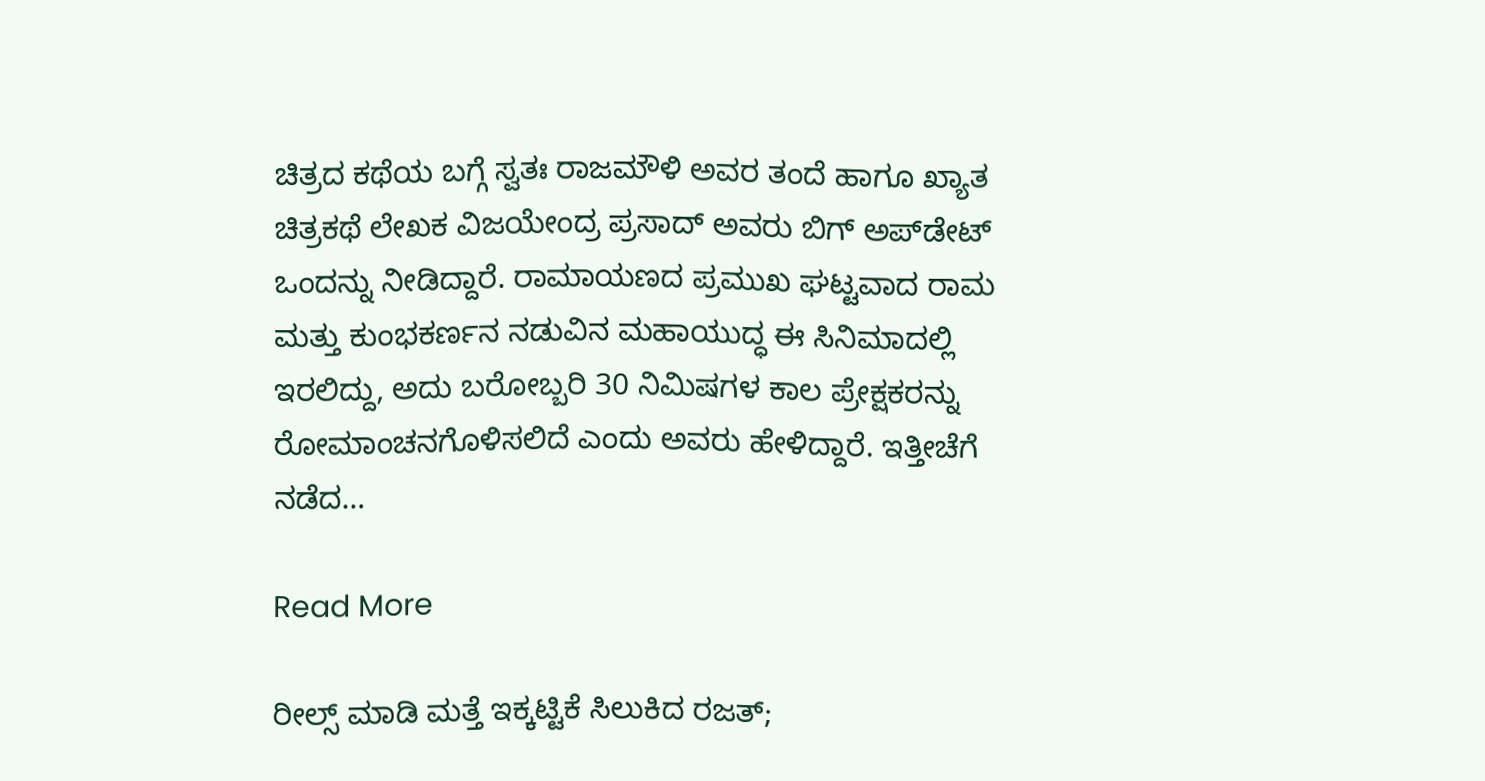ಚಿತ್ರದ ಕಥೆಯ ಬಗ್ಗೆ ಸ್ವತಃ ರಾಜಮೌಳಿ ಅವರ ತಂದೆ ಹಾಗೂ ಖ್ಯಾತ ಚಿತ್ರಕಥೆ ಲೇಖಕ ವಿಜಯೇಂದ್ರ ಪ್ರಸಾದ್ ಅವರು ಬಿಗ್ ಅಪ್‌ಡೇಟ್ ಒಂದನ್ನು ನೀಡಿದ್ದಾರೆ. ರಾಮಾಯಣದ ಪ್ರಮುಖ ಘಟ್ಟವಾದ ರಾಮ ಮತ್ತು ಕುಂಭಕರ್ಣನ ನಡುವಿನ ಮಹಾಯುದ್ಧ ಈ ಸಿನಿಮಾದಲ್ಲಿ ಇರಲಿದ್ದು, ಅದು ಬರೋಬ್ಬರಿ 30 ನಿಮಿಷಗಳ ಕಾಲ ಪ್ರೇಕ್ಷಕರನ್ನು ರೋಮಾಂಚನಗೊಳಿಸಲಿದೆ ಎಂದು ಅವರು ಹೇಳಿದ್ದಾರೆ. ಇತ್ತೀಚೆಗೆ ನಡೆದ…

Read More

ರೀಲ್ಸ್ ಮಾಡಿ ಮತ್ತೆ ಇಕ್ಕಟ್ಟಿಕೆ ಸಿಲುಕಿದ ರಜತ್;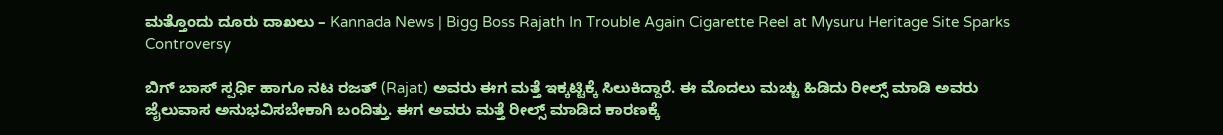ಮತ್ತೊಂದು ದೂರು ದಾಖಲು – Kannada News | Bigg Boss Rajath In Trouble Again Cigarette Reel at Mysuru Heritage Site Sparks Controversy

ಬಿಗ್ ಬಾಸ್ ಸ್ಪರ್ಧಿ ಹಾಗೂ ನಟ ರಜತ್ (Rajat) ಅವರು ಈಗ ಮತ್ತೆ ಇಕ್ಕಟ್ಟಿಕ್ಕೆ ಸಿಲುಕಿದ್ದಾರೆ. ಈ ಮೊದಲು ಮಚ್ಚು ಹಿಡಿದು ರೀಲ್ಸ್ ಮಾಡಿ ಅವರು ಜೈಲುವಾಸ ಅನುಭವಿಸಬೇಕಾಗಿ ಬಂದಿತ್ತು. ಈಗ ಅವರು ಮತ್ತೆ ರೀಲ್ಸ್ ಮಾಡಿದ ಕಾರಣಕ್ಕೆ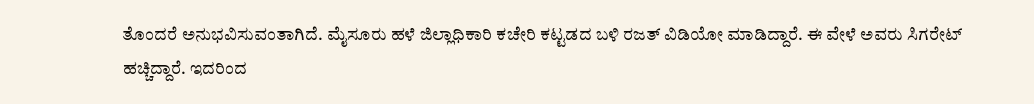ತೊಂದರೆ ಅನುಭವಿಸುವಂತಾಗಿದೆ. ಮೈಸೂರು ಹಳೆ ಜಿಲ್ಲಾಧಿಕಾರಿ ಕಚೇರಿ ಕಟ್ಟಡದ ಬಳಿ ರಜತ್ ವಿಡಿಯೋ ಮಾಡಿದ್ದಾರೆ. ಈ ವೇಳೆ ಅವರು ಸಿಗರೇಟ್ ಹಚ್ಚಿದ್ದಾರೆ. ಇದರಿಂದ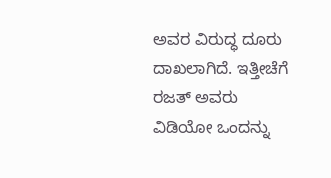ಅವರ ವಿರುದ್ಧ ದೂರು ದಾಖಲಾಗಿದೆ. ಇತ್ತೀಚೆಗೆ ರಜತ್ ಅವರು ವಿಡಿಯೋ ಒಂದನ್ನು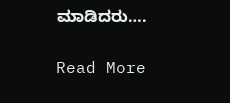ಮಾಡಿದರು….

Read More